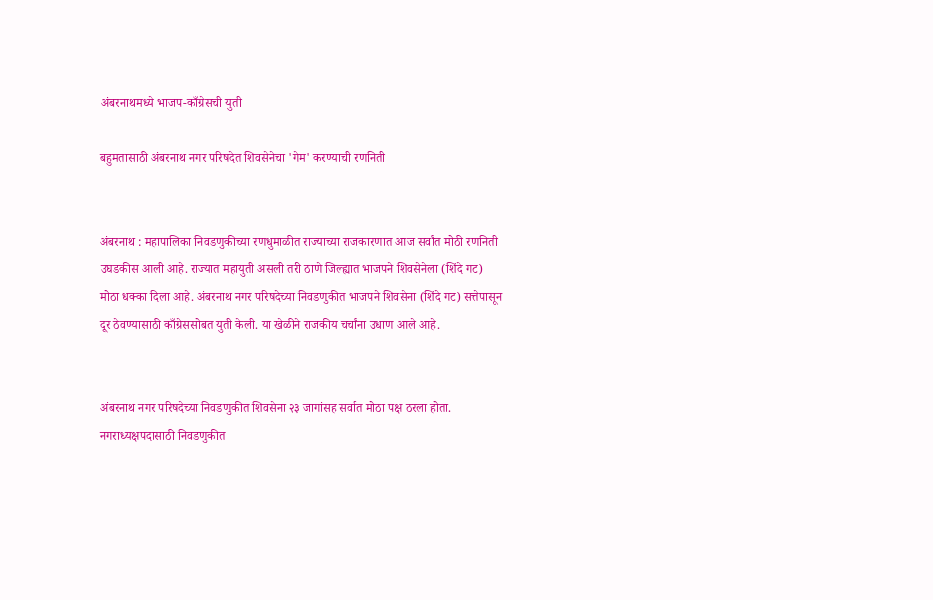अंबरनाथमध्ये भाजप-काँग्रेसची युती

बहुमतासाठी अंबरनाथ नगर परिषदेत शिवसेनेचा 'गेम' करण्याची रणनिती


अंबरनाथ : महापालिका निवडणुकीच्या रणधुमाळीत राज्याच्या राजकारणात आज सर्वांत मोठी रणनिती उघडकीस आली आहे. राज्यात महायुती असली तरी ठाणे जिल्ह्यात भाजपने शिवसेनेला (शिंदे गट) मोठा धक्का दिला आहे. अंबरनाथ नगर परिषदेच्या निवडणुकीत भाजपने शिवसेना (शिंदे गट) सत्तेपासून दूर ठेवण्यासाठी काँग्रेससोबत युती केली. या खेळीने राजकीय चर्चांना उधाण आले आहे.


अंबरनाथ नगर परिषदेच्या निवडणुकीत शिवसेना २३ जागांसह सर्वात मोठा पक्ष ठरला होता. नगराध्यक्षपदासाठी निवडणुकीत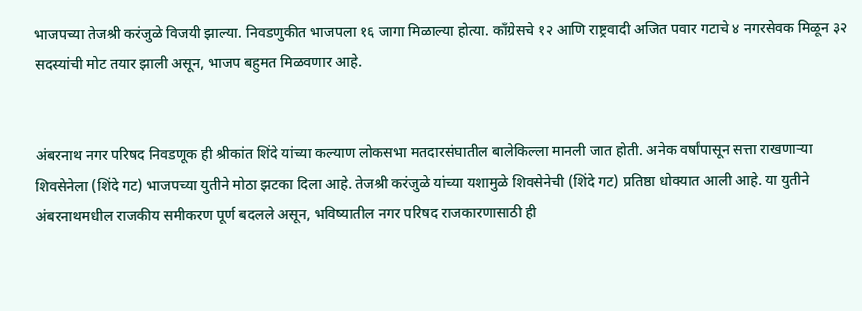भाजपच्या तेजश्री करंजुळे विजयी झाल्या. निवडणुकीत भाजपला १६ जागा मिळाल्या होत्या. काँग्रेसचे १२ आणि राष्ट्रवादी अजित पवार गटाचे ४ नगरसेवक मिळून ३२ सदस्यांची मोट तयार झाली असून, भाजप बहुमत मिळवणार आहे.


अंबरनाथ नगर परिषद निवडणूक ही श्रीकांत शिंदे यांच्या कल्याण लोकसभा मतदारसंघातील बालेकिल्ला मानली जात होती. अनेक वर्षांपासून सत्ता राखणाऱ्या शिवसेनेला (शिंदे गट) भाजपच्या युतीने मोठा झटका दिला आहे. तेजश्री करंजुळे यांच्या यशामुळे शिवसेनेची (शिंदे गट) प्रतिष्ठा धोक्यात आली आहे. या युतीने अंबरनाथमधील राजकीय समीकरण पूर्ण बदलले असून, भविष्यातील नगर परिषद राजकारणासाठी ही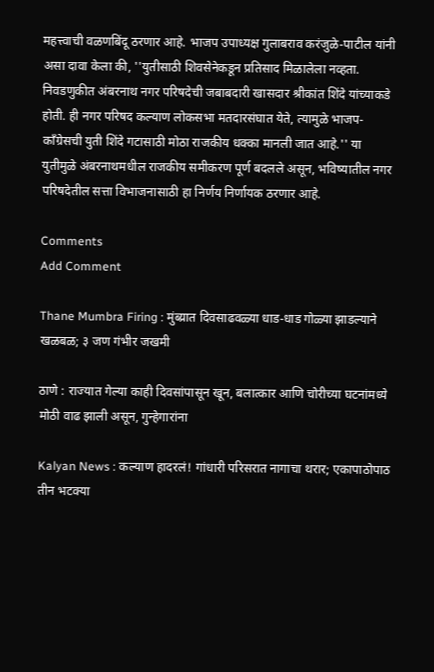महत्त्वाची वळणबिंदू ठरणार आहे. भाजप उपाध्यक्ष गुलाबराव करंजुळे-पाटील यांनी असा दावा केला की, ''युतीसाठी शिवसेनेकडून प्रतिसाद मिळालेला नव्हता. निवडणुकीत अंबरनाथ नगर परिषदेची जबाबदारी खासदार श्रीकांत शिंदे यांच्याकडे होती. ही नगर परिषद कल्याण लोकसभा मतदारसंघात येते, त्यामुळे भाजप-काँग्रेसची युती शिंदे गटासाठी मोठा राजकीय धक्का मानली जात आहे.'' या युतीमुळे अंबरनाथमधील राजकीय समीकरण पूर्ण बदलले असून, भविष्यातील नगर परिषदेतील सत्ता विभाजनासाठी हा निर्णय निर्णायक ठरणार आहे.

Comments
Add Comment

Thane Mumbra Firing : मुंब्य्रात दिवसाढवळ्या धाड-धाड गोळ्या झाडल्याने खळबळ; ३ जण गंभीर जखमी

ठाणे : राज्यात गेल्या काही दिवसांपासून खून, बलात्कार आणि चोरीच्या घटनांमध्ये मोठी वाढ झाली असून, गुन्हेगारांना

Kalyan News : कल्याण हादरलं! गांधारी परिसरात नागाचा थरार; एकापाठोपाठ तीन भटक्या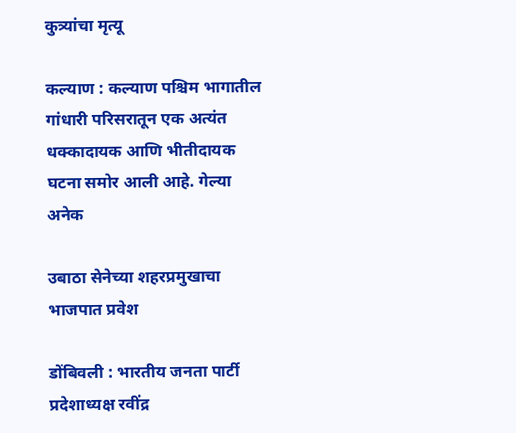कुत्र्यांचा मृत्यू

कल्याण : कल्याण पश्चिम भागातील गांधारी परिसरातून एक अत्यंत धक्कादायक आणि भीतीदायक घटना समोर आली आहे. गेल्या अनेक

उबाठा सेनेच्या शहरप्रमुखाचा भाजपात प्रवेश

डोंबिवली : भारतीय जनता पार्टी प्रदेशाध्यक्ष रवींद्र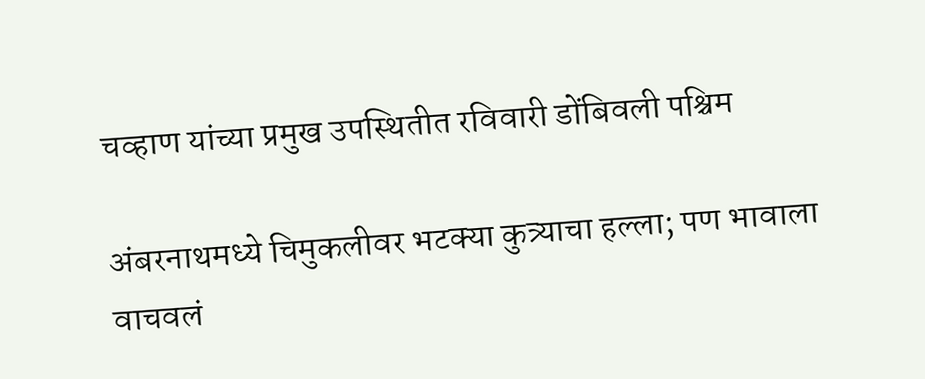चव्हाण यांच्या प्रमुख उपस्थितीत रविवारी डोंबिवली पश्चिम

अंबरनाथमध्ये चिमुकलीवर भटक्या कुत्र्याचा हल्ला; पण भावाला वाचवलं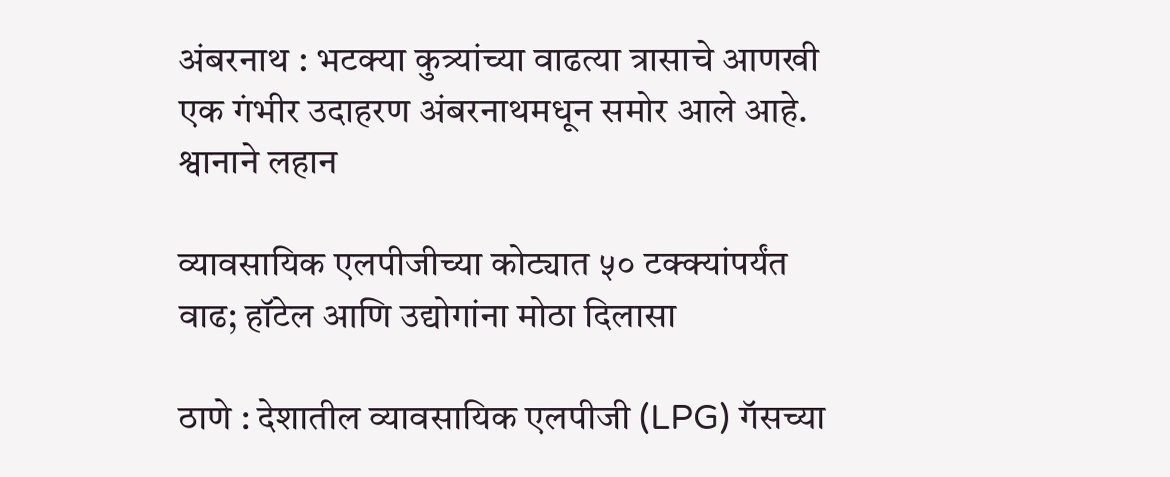अंबरनाथ : भटक्या कुत्र्यांच्या वाढत्या त्रासाचे आणखी एक गंभीर उदाहरण अंबरनाथमधून समोर आले आहे. श्वानाने लहान

व्यावसायिक एलपीजीच्या कोट्यात ५० टक्क्यांपर्यंत वाढ; हॉटेल आणि उद्योगांना मोठा दिलासा

ठाणे : देशातील व्यावसायिक एलपीजी (LPG) गॅसच्या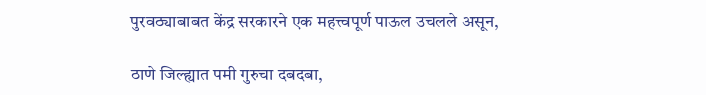पुरवठ्याबाबत केंद्र सरकारने एक महत्त्वपूर्ण पाऊल उचलले असून,

ठाणे जिल्ह्यात पमी गुरुचा दबदबा,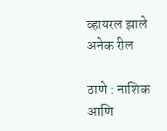व्हायरल झाले अनेक रील

ठाणे : नाशिक आणि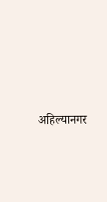अहिल्यानगर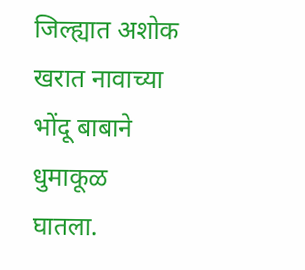जिल्ह्यात अशोक खरात नावाच्या भोंदू बाबाने धुमाकूळ घातला.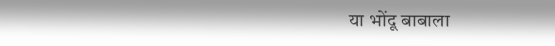या भोंदू बाबाला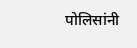पोलिसांनी